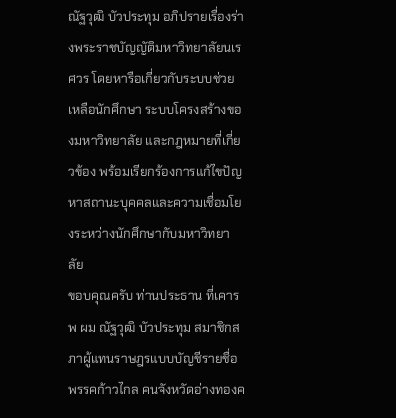ณัฐวุฒิ บัวประทุม อภิปรายเรื่องร่างพระราชบัญญัติมหาวิทยาลัยนเรศวร โดยหารือเกี่ยวกับระบบช่วยเหลือนักศึกษา ระบบโครงสร้างของมหาวิทยาลัย และกฎหมายที่เกี่ยวข้อง พร้อมเรียกร้องการแก้ไขปัญหาสถานะบุคคลและความเชื่อมโยงระหว่างนักศึกษากับมหาวิทยาลัย
ขอบคุณครับ ท่านประธาน ที่เคารพ ผม ณัฐวุฒิ บัวประทุม สมาชิกสภาผู้แทนราษฎรแบบบัญชีรายชื่อ พรรคก้าวไกล คนจังหวัดอ่างทองค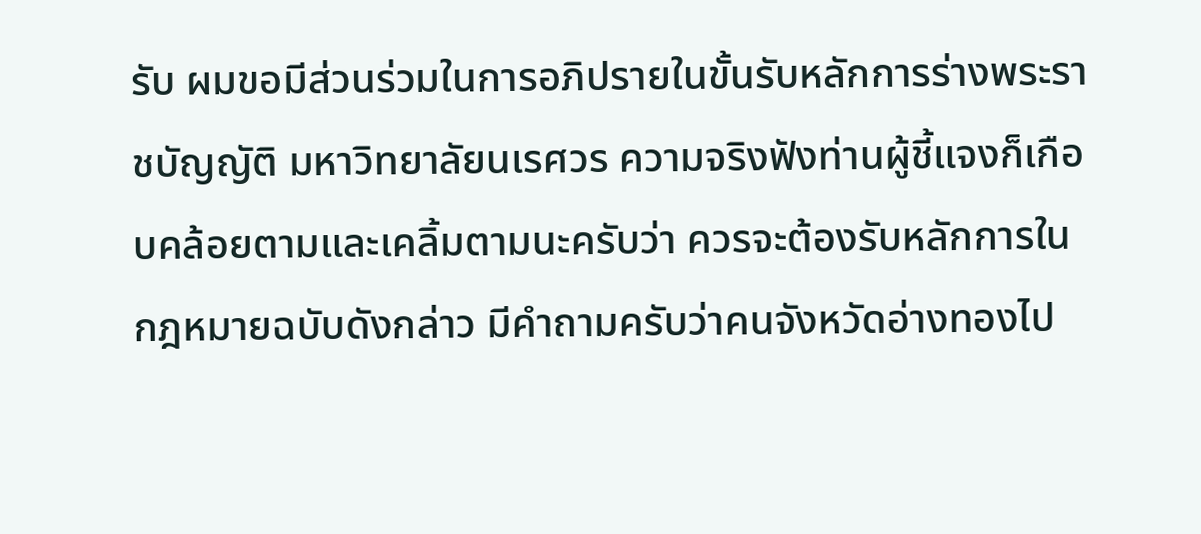รับ ผมขอมีส่วนร่วมในการอภิปรายในขั้นรับหลักการร่างพระราชบัญญัติ มหาวิทยาลัยนเรศวร ความจริงฟังท่านผู้ชี้แจงก็เกือบคล้อยตามและเคลิ้มตามนะครับว่า ควรจะต้องรับหลักการในกฎหมายฉบับดังกล่าว มีคำถามครับว่าคนจังหวัดอ่างทองไป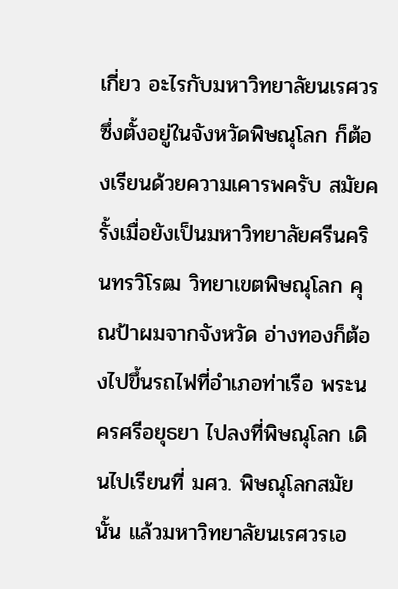เกี่ยว อะไรกับมหาวิทยาลัยนเรศวรซึ่งตั้งอยู่ในจังหวัดพิษณุโลก ก็ต้องเรียนด้วยความเคารพครับ สมัยครั้งเมื่อยังเป็นมหาวิทยาลัยศรีนครินทรวิโรฒ วิทยาเขตพิษณุโลก คุณป้าผมจากจังหวัด อ่างทองก็ต้องไปขึ้นรถไฟที่อำเภอท่าเรือ พระนครศรีอยุธยา ไปลงที่พิษณุโลก เดินไปเรียนที่ มศว. พิษณุโลกสมัยนั้น แล้วมหาวิทยาลัยนเรศวรเอ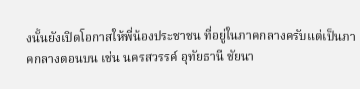งนั้นยังเปิดโอกาสให้พี่น้องประชาชน ที่อยู่ในภาคกลางครับแต่เป็นภาคกลางตอนบน เช่น นครสวรรค์ อุทัยธานี ชัยนา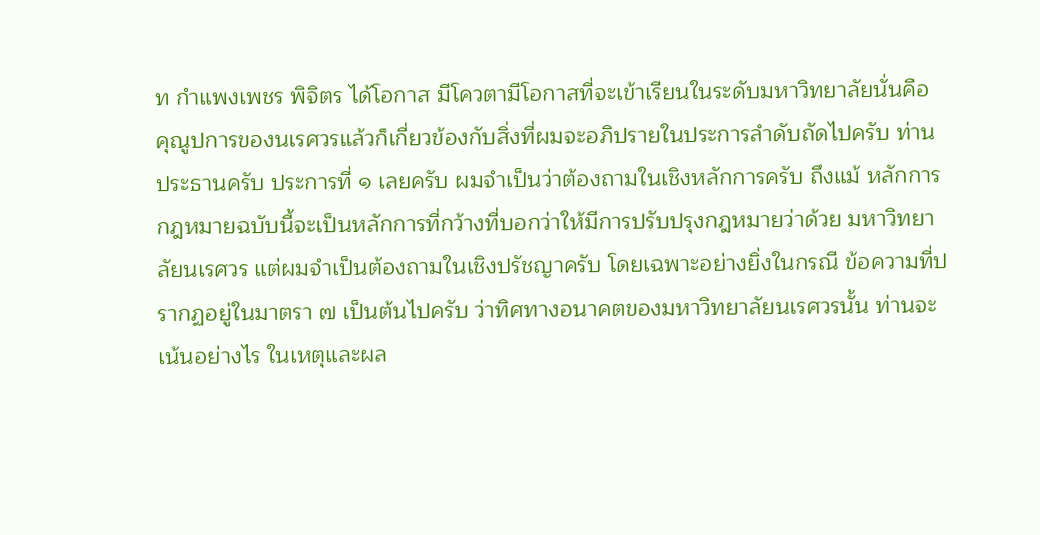ท กำแพงเพชร พิจิตร ได้โอกาส มีโควตามีโอกาสที่จะเข้าเรียนในระดับมหาวิทยาลัยนั่นคือ คุณูปการของนเรศวรแล้วก็เกี่ยวข้องกับสิ่งที่ผมจะอภิปรายในประการลำดับถัดไปครับ ท่านประธานครับ ประการที่ ๑ เลยครับ ผมจำเป็นว่าต้องถามในเชิงหลักการครับ ถึงแม้ หลักการกฎหมายฉบับนี้จะเป็นหลักการที่กว้างที่บอกว่าให้มีการปรับปรุงกฎหมายว่าด้วย มหาวิทยาลัยนเรศวร แต่ผมจำเป็นต้องถามในเชิงปรัชญาครับ โดยเฉพาะอย่างยิ่งในกรณี ข้อความที่ปรากฏอยู่ในมาตรา ๗ เป็นต้นไปครับ ว่าทิศทางอนาคตของมหาวิทยาลัยนเรศวรนั้น ท่านจะเน้นอย่างไร ในเหตุและผล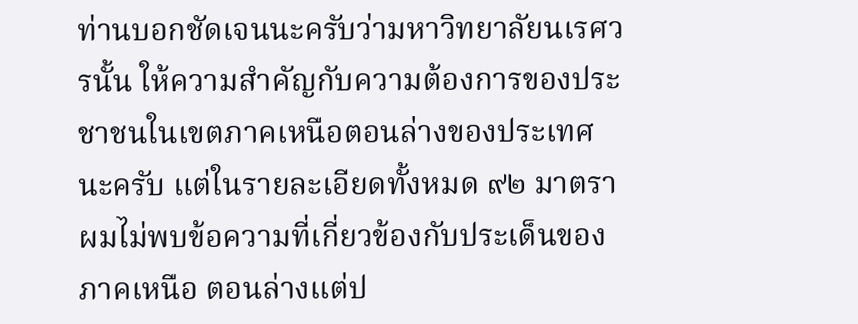ท่านบอกชัดเจนนะครับว่ามหาวิทยาลัยนเรศวรนั้น ให้ความสำคัญกับความต้องการของประชาชนในเขตภาคเหนือตอนล่างของประเทศนะครับ แต่ในรายละเอียดทั้งหมด ๙๒ มาตราผมไม่พบข้อความที่เกี่ยวข้องกับประเด็นของภาคเหนือ ตอนล่างแต่ป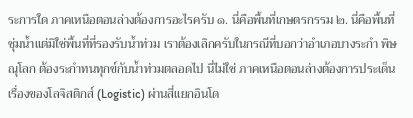ระการใด ภาคเหนือตอนล่างต้องการอะไรครับ ๑. นี่คือพื้นที่เกษตรกรรม ๒. นี่คือพื้นที่ชุ่มน้ำแต่มิใช่พื้นที่ที่รองรับน้ำท่วม เราต้องเลิกครับในกรณีที่บอกว่าอำเภอบางระกำ พิษณุโลก ต้องระกำทนทุกข์กับน้ำท่วมตลอดไป นี่ไม่ใช่ ภาคเหนือตอนล่างต้องการประเด็น เรื่องของโลจิสติกส์ (Logistic) ผ่านสี่แยกอินโด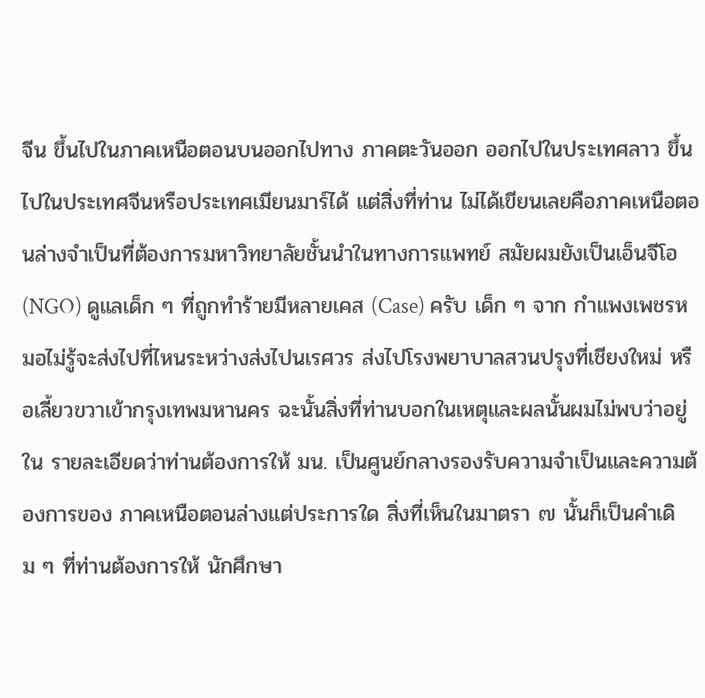จีน ขึ้นไปในภาคเหนือตอนบนออกไปทาง ภาคตะวันออก ออกไปในประเทศลาว ขึ้นไปในประเทศจีนหรือประเทศเมียนมาร์ได้ แต่สิ่งที่ท่าน ไม่ได้เขียนเลยคือภาคเหนือตอนล่างจำเป็นที่ต้องการมหาวิทยาลัยชั้นนำในทางการแพทย์ สมัยผมยังเป็นเอ็นจีโอ (NGO) ดูแลเด็ก ๆ ที่ถูกทำร้ายมีหลายเคส (Case) ครับ เด็ก ๆ จาก กำแพงเพชรหมอไม่รู้จะส่งไปที่ไหนระหว่างส่งไปนเรศวร ส่งไปโรงพยาบาลสวนปรุงที่เชียงใหม่ หรือเลี้ยวขวาเข้ากรุงเทพมหานคร ฉะนั้นสิ่งที่ท่านบอกในเหตุและผลนั้นผมไม่พบว่าอยู่ใน รายละเอียดว่าท่านต้องการให้ มน. เป็นศูนย์กลางรองรับความจำเป็นและความต้องการของ ภาคเหนือตอนล่างแต่ประการใด สิ่งที่เห็นในมาตรา ๗ นั้นก็เป็นคำเดิม ๆ ที่ท่านต้องการให้ นักศึกษา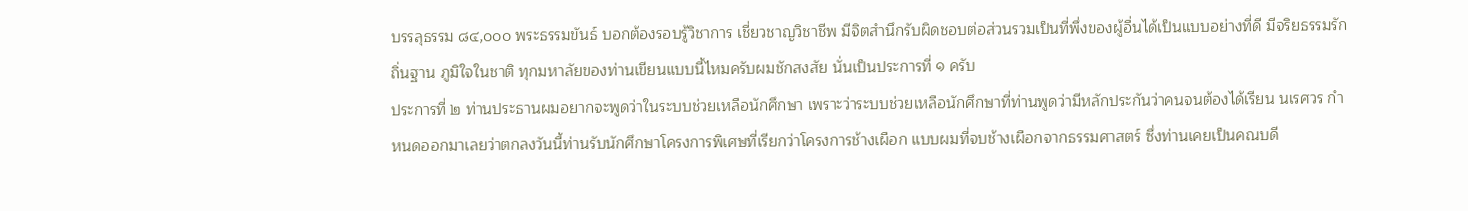บรรลุธรรม ๘๔,๐๐๐ พระธรรมขันธ์ บอกต้องรอบรู้วิชาการ เชี่ยวชาญวิชาชีพ มีจิตสำนึกรับผิดชอบต่อส่วนรวมเป็นที่พึ่งของผู้อื่นได้เป็นแบบอย่างที่ดี มีจริยธรรมรักถิ่นฐาน ภูมิใจในชาติ ทุกมหาลัยของท่านเขียนแบบนี้ไหมครับผมชักสงสัย นั่นเป็นประการที่ ๑ ครับ
ประการที่ ๒ ท่านประธานผมอยากจะพูดว่าในระบบช่วยเหลือนักศึกษา เพราะว่าระบบช่วยเหลือนักศึกษาที่ท่านพูดว่ามีหลักประกันว่าคนจนต้องได้เรียน นเรศวร กำหนดออกมาเลยว่าตกลงวันนี้ท่านรับนักศึกษาโครงการพิเศษที่เรียกว่าโครงการช้างเผือก แบบผมที่จบช้างเผือกจากธรรมศาสตร์ ซึ่งท่านเคยเป็นคณบดี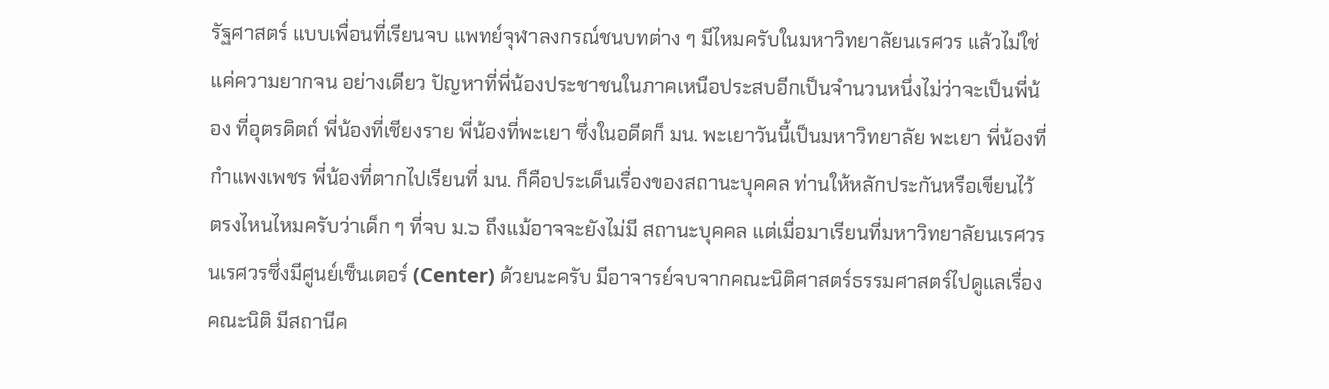รัฐศาสตร์ แบบเพื่อนที่เรียนจบ แพทย์จุฬาลงกรณ์ชนบทต่าง ๆ มีไหมครับในมหาวิทยาลัยนเรศวร แล้วไม่ใช่แค่ความยากจน อย่างเดียว ปัญหาที่พี่น้องประชาชนในภาคเหนือประสบอีกเป็นจำนวนหนึ่งไม่ว่าจะเป็นพี่น้อง ที่อุตรดิตถ์ พี่น้องที่เชียงราย พี่น้องที่พะเยา ซึ่งในอดีตก็ มน. พะเยาวันนี้เป็นมหาวิทยาลัย พะเยา พี่น้องที่กำแพงเพชร พี่น้องที่ตากไปเรียนที่ มน. ก็คือประเด็นเรื่องของสถานะบุคคล ท่านให้หลักประกันหรือเขียนไว้ตรงไหนไหมครับว่าเด็ก ๆ ที่จบ ม.๖ ถึงแม้อาจจะยังไม่มี สถานะบุคคล แต่เมื่อมาเรียนที่มหาวิทยาลัยนเรศวร นเรศวรซึ่งมีศูนย์เซ็นเตอร์ (Center) ด้วยนะครับ มีอาจารย์จบจากคณะนิติศาสตร์ธรรมศาสตร์ไปดูแลเรื่องคณะนิติ มีสถานีค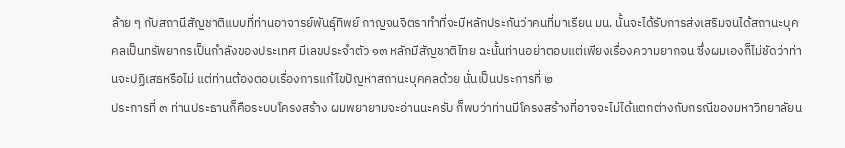ล้าย ๆ กับสถานีสัญชาติแบบที่ท่านอาจารย์พันธุ์ทิพย์ กาญจนจิตราทำที่จะมีหลักประกันว่าคนที่มาเรียน มน. นั้นจะได้รับการส่งเสริมจนได้สถานะบุคคลเป็นทรัพยากรเป็นกำลังของประเทศ มีเลขประจำตัว ๑๓ หลักมีสัญชาติไทย ฉะนั้นท่านอย่าตอบแต่เพียงเรื่องความยากจน ซึ่งผมเองก็ไม่ชัดว่าท่านจะปฏิเสธหรือไม่ แต่ท่านต้องตอบเรื่องการแก้ไขปัญหาสถานะบุคคลด้วย นั่นเป็นประการที่ ๒
ประการที่ ๓ ท่านประธานก็คือระบบโครงสร้าง ผมพยายามจะอ่านนะครับ ก็พบว่าท่านมีโครงสร้างที่อาจจะไม่ได้แตกต่างกับกรณีของมหาวิทยาลัยน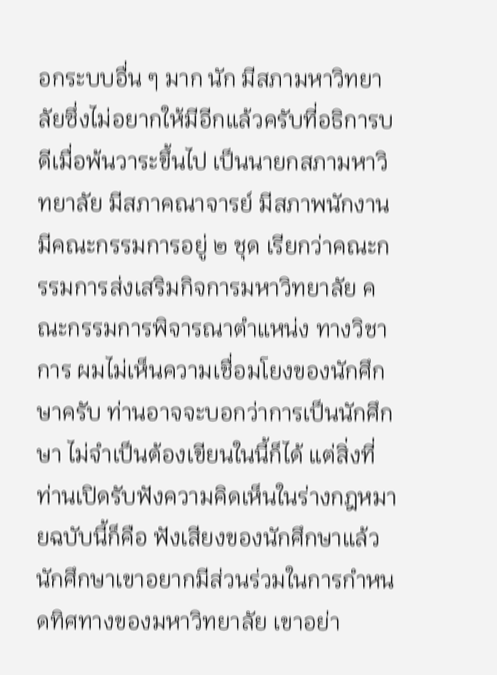อกระบบอื่น ๆ มาก นัก มีสภามหาวิทยาลัยซึ่งไม่อยากให้มีอีกแล้วครับที่อธิการบดีเมื่อพ้นวาระขึ้นไป เป็นนายกสภามหาวิทยาลัย มีสภาคณาจารย์ มีสภาพนักงาน มีคณะกรรมการอยู่ ๒ ชุด เรียกว่าคณะกรรมการส่งเสริมกิจการมหาวิทยาลัย คณะกรรมการพิจารณาตำแหน่ง ทางวิชาการ ผมไม่เห็นความเชื่อมโยงของนักศึกษาครับ ท่านอาจจะบอกว่าการเป็นนักศึกษา ไม่จำเป็นต้องเขียนในนี้ก็ได้ แต่สิ่งที่ท่านเปิดรับฟังความคิดเห็นในร่างกฎหมายฉบับนี้ก็คือ ฟังเสียงของนักศึกษาแล้วนักศึกษาเขาอยากมีส่วนร่วมในการกำหนดทิศทางของมหาวิทยาลัย เขาอย่า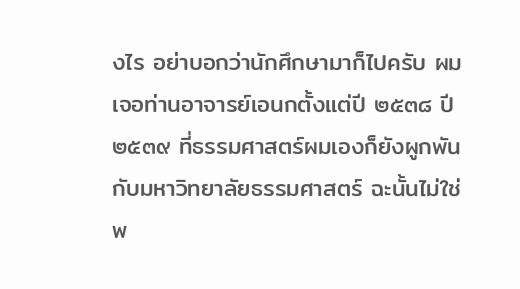งไร อย่าบอกว่านักศึกษามาก็ไปครับ ผมเจอท่านอาจารย์เอนกตั้งแต่ปี ๒๕๓๘ ปี ๒๕๓๙ ที่ธรรมศาสตร์ผมเองก็ยังผูกพันกับมหาวิทยาลัยธรรมศาสตร์ ฉะนั้นไม่ใช่พ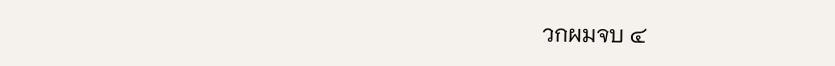วกผมจบ ๔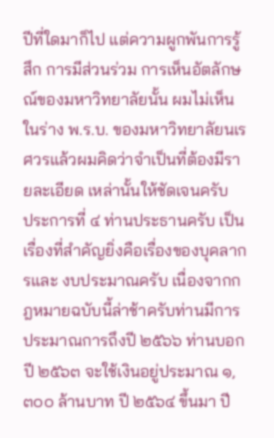ปีที่ใดมาก็ไป แต่ความผูกพันการรู้สึก การมีส่วนร่วม การเห็นอัตลักษณ์ของมหาวิทยาลัยนั้น ผมไม่เห็นในร่าง พ.ร.บ. ของมหาวิทยาลัยนเรศวรแล้วผมคิดว่าจำเป็นที่ต้องมีรายละเอียด เหล่านั้นให้ชัดเจนครับ
ประการที่ ๔ ท่านประธานครับ เป็นเรื่องที่สำคัญยิ่งคือเรื่องของบุคลากรและ งบประมาณครับ เนื่องจากกฎหมายฉบับนี้ล่าช้าครับท่านมีการประมาณการถึงปี ๒๕๖๖ ท่านบอกปี ๒๕๖๓ จะใช้เงินอยู่ประมาณ ๑,๓๐๐ ล้านบาท ปี ๒๕๖๔ ขึ้นมา ปี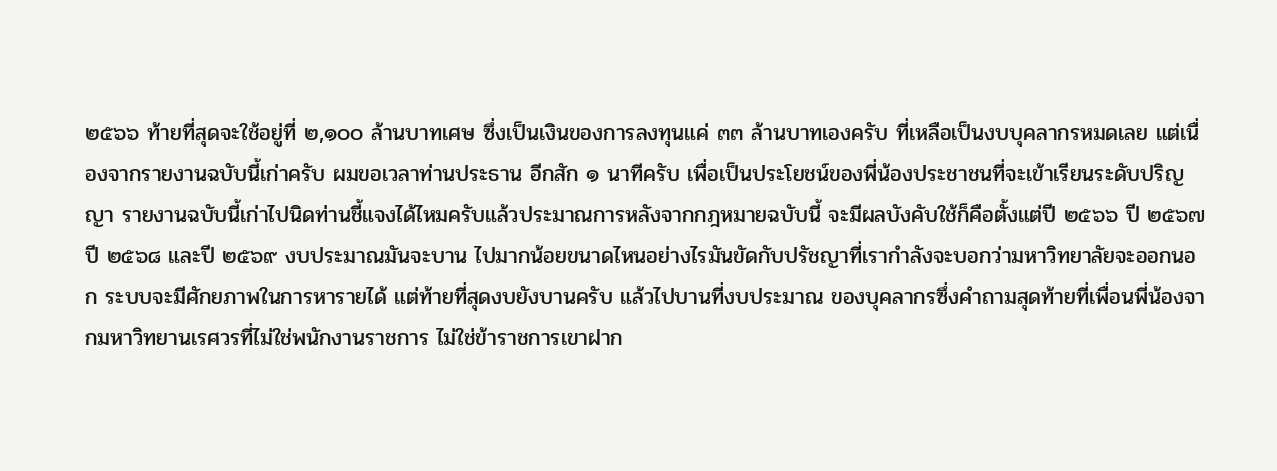๒๕๖๖ ท้ายที่สุดจะใช้อยู่ที่ ๒,๑๐๐ ล้านบาทเศษ ซึ่งเป็นเงินของการลงทุนแค่ ๓๓ ล้านบาทเองครับ ที่เหลือเป็นงบบุคลากรหมดเลย แต่เนื่องจากรายงานฉบับนี้เก่าครับ ผมขอเวลาท่านประธาน อีกสัก ๑ นาทีครับ เพื่อเป็นประโยชน์ของพี่น้องประชาชนที่จะเข้าเรียนระดับปริญญา รายงานฉบับนี้เก่าไปนิดท่านชี้แจงได้ไหมครับแล้วประมาณการหลังจากกฎหมายฉบับนี้ จะมีผลบังคับใช้ก็คือตั้งแต่ปี ๒๕๖๖ ปี ๒๕๖๗ ปี ๒๕๖๘ และปี ๒๕๖๙ งบประมาณมันจะบาน ไปมากน้อยขนาดไหนอย่างไรมันขัดกับปรัชญาที่เรากำลังจะบอกว่ามหาวิทยาลัยจะออกนอก ระบบจะมีศักยภาพในการหารายได้ แต่ท้ายที่สุดงบยังบานครับ แล้วไปบานที่งบประมาณ ของบุคลากรซึ่งคำถามสุดท้ายที่เพื่อนพี่น้องจากมหาวิทยานเรศวรที่ไม่ใช่พนักงานราชการ ไม่ใช่ข้าราชการเขาฝาก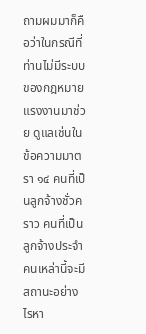ถามผมมาก็คือว่าในกรณีที่ท่านไม่มีระบบของกฎหมายแรงงานมาช่วย ดูแลเช่นในข้อความมาตรา ๑๔ คนที่เป็นลูกจ้างชั่วคราว คนที่เป็นลูกจ้างประจำ คนเหล่านี้จะมี สถานะอย่างไรหา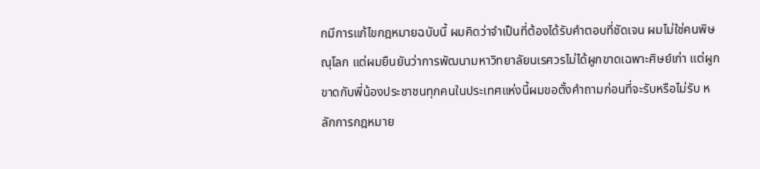กมีการแก้ไขกฎหมายฉบับนี้ ผมคิดว่าจำเป็นที่ต้องได้รับคำตอบที่ชัดเจน ผมไม่ใช่คนพิษณุโลก แต่ผมยืนยันว่าการพัฒนามหาวิทยาลัยนเรศวรไม่ได้ผูกขาดเฉพาะศิษย์เก่า แต่ผูกขาดกับพี่น้องประชาชนทุกคนในประเทศแห่งนี้ผมขอตั้งคำถามก่อนที่จะรับหรือไม่รับ หลักการกฎหมาย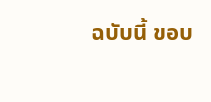ฉบับนี้ ขอบ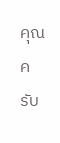คุณครับ